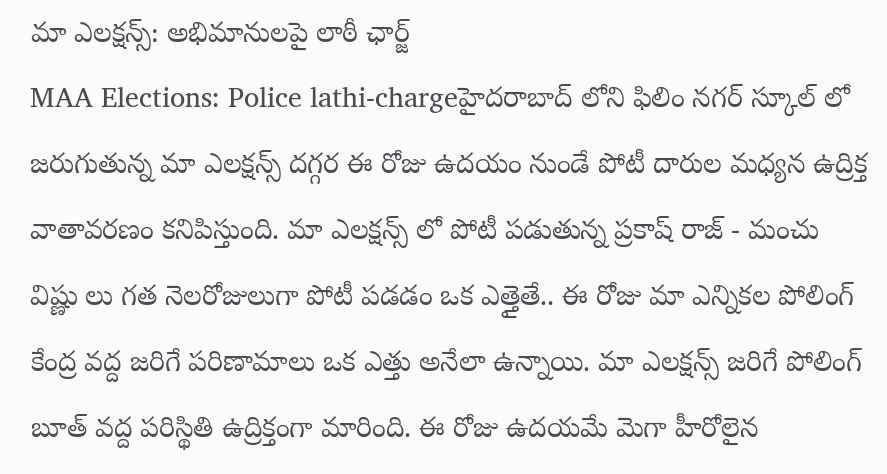మా ఎలక్షన్స్: అభిమానులపై లాఠీ ఛార్జ్
MAA Elections: Police lathi-chargeహైదరాబాద్ లోని ఫిలిం నగర్ స్కూల్ లో జరుగుతున్న మా ఎలక్షన్స్ దగ్గర ఈ రోజు ఉదయం నుండే పోటీ దారుల మధ్యన ఉద్రిక్త వాతావరణం కనిపిస్తుంది. మా ఎలక్షన్స్ లో పోటీ పడుతున్న ప్రకాష్ రాజ్ - మంచు విష్ణు లు గత నెలరోజులుగా పోటీ పడడం ఒక ఎత్తైతే.. ఈ రోజు మా ఎన్నికల పోలింగ్ కేంద్ర వద్ద జరిగే పరిణామాలు ఒక ఎత్తు అనేలా ఉన్నాయి. మా ఎలక్షన్స్ జరిగే పోలింగ్ బూత్ వద్ద పరిస్థితి ఉద్రిక్తంగా మారింది. ఈ రోజు ఉదయమే మెగా హీరోలైన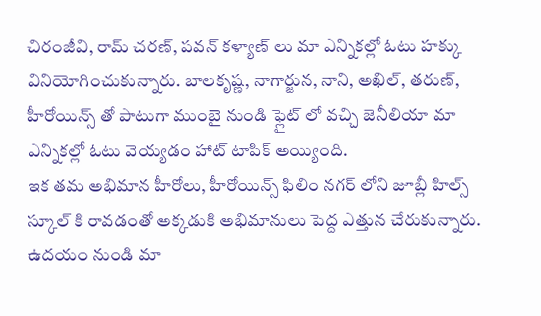చిరంజీవి, రామ్ చరణ్, పవన్ కళ్యాణ్ లు మా ఎన్నికల్లో ఓటు హక్కు వినియోగించుకున్నారు. బాలకృష్ణ, నాగార్జున, నాని, అఖిల్, తరుణ్, హీరోయిన్స్ తో పాటుగా ముంబై నుండి ఫ్లైట్ లో వచ్చి జెనీలియా మా ఎన్నికల్లో ఓటు వెయ్యడం హాట్ టాపిక్ అయ్యింది.
ఇక తమ అభిమాన హీరోలు, హీరోయిన్స్ ఫిలిం నగర్ లోని జూబ్లీ హిల్స్ స్కూల్ కి రావడంతో అక్కడుకి అభిమానులు పెద్ద ఎత్తున చేరుకున్నారు. ఉదయం నుండి మా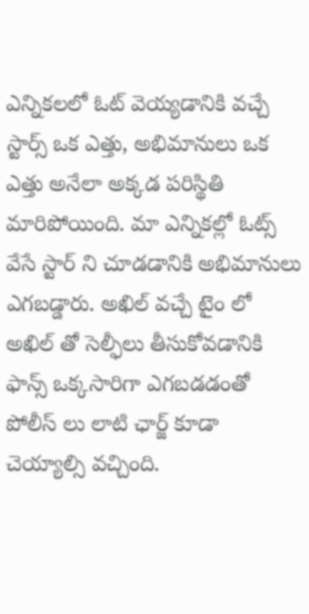ఎన్నికలలో ఓట్ వెయ్యడానికి వచ్చే స్టార్స్ ఒక ఎత్తు, అభిమానులు ఒక ఎత్తు అనేలా అక్కడ పరిస్థితి మారిపోయింది. మా ఎన్నికల్లో ఓట్స్ వేసే స్టార్ ని చూడడానికి అభిమానులు ఎగబడ్డారు. అఖిల్ వచ్చే టైం లో అఖిల్ తో సెల్ఫీలు తీసుకోవడానికి ఫాన్స్ ఒక్కసారిగా ఎగబడడంతో పోలీస్ లు లాటి ఛార్జ్ కూడా చెయ్యాల్సి వచ్చింది.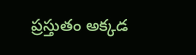ప్రస్తుతం అక్కడ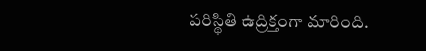పరిస్థితి ఉద్రిక్తంగా మారింది.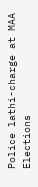Police lathi-charge at MAA Elections